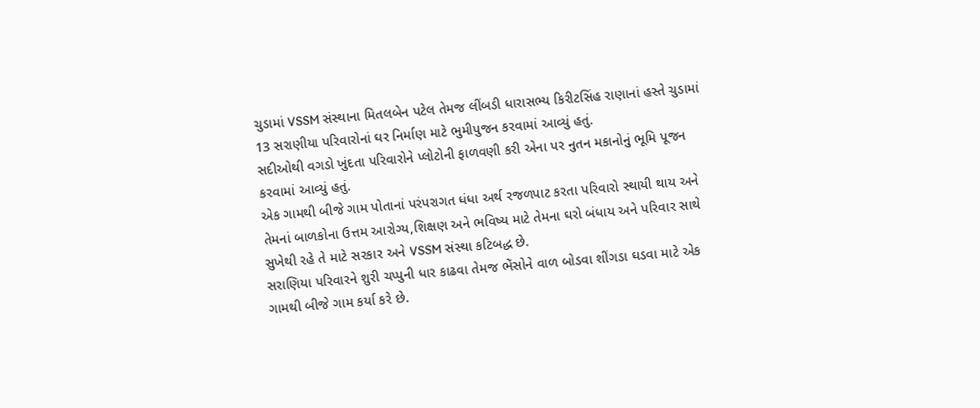ચુડામાં VSSM સંસ્થાના મિતલબેન પટેલ તેમજ લીંબડી ધારાસભ્ય કિરીટસિંહ રાણાનાં હસ્તે ચુડામાં 13 સરાણીયા પરિવારોનાં ઘર નિર્માણ માટે ભુમીપુજન કરવામાં આવ્યું હતું.
સદીઓથી વગડો ખુંદતા પરિવારોને પ્લોટોની ફાળવણી કરી એના પર નુતન મકાનોનું ભૂમિ પૂજન કરવામાં આવ્યું હતું.
એક ગામથી બીજે ગામ પોતાનાં પરંપરાગત ધંધા અર્થ રજળપાટ કરતા પરિવારો સ્થાયી થાય અને તેમનાં બાળકોના ઉત્તમ આરોગ્ય,શિક્ષણ અને ભવિષ્ય માટે તેમના ઘરો બંધાય અને પરિવાર સાથે સુખેથી રહે તે માટે સરકાર અને VSSM સંસ્થા કટિબદ્ધ છે.
સરાણિયા પરિવારને શુરી ચપ્પુની ધાર કાઢવા તેમજ ભેંસોને વાળ બોડવા શીંગડા ઘડવા માટે એક ગામથી બીજે ગામ કર્યા કરે છે.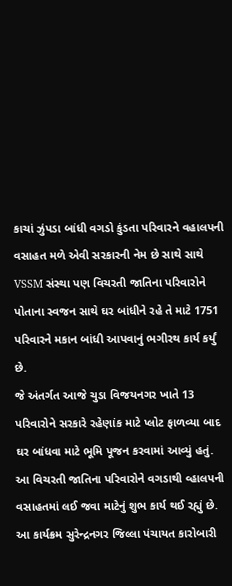કાચાં ઝુંપડા બાંધી વગડો કુંડતા પરિવારને વહાલપની વસાહત મળે એવી સરકારની નેમ છે સાથે સાથે VSSM સંસ્થા પણ વિચરતી જાતિના પરિવારોને પોતાના સ્વજન સાથે ઘર બાંધીને રહે તે માટે 1751 પરિવારને મકાન બાંધી આપવાનું ભગીરથ કાર્ય કર્યું છે.
જે અંતર્ગત આજે ચુડા વિજયનગર ખાતે 13 પરિવારોને સરકારે રહેણાંક માટે પ્લોટ ફાળવ્યા બાદ ઘર બાંધવા માટે ભૂમિ પૂજન કરવામાં આવ્યું હતું.
આ વિચરતી જાતિના પરિવારોને વગડાથી વ્હાલપની વસાહતમાં લઈ જવા માટેનું શુભ કાર્ય થઈ રહ્યું છે.
આ કાર્યક્રમ સુરેન્દ્રનગર જિલ્લા પંચાયત કારોબારી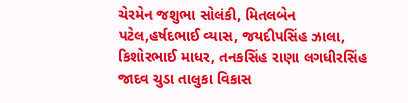ચેરમેન જશુભા સોલંકી, મિતલબેન પટેલ,હર્ષદભાઈ વ્યાસ, જયદીપસિંહ ઝાલા, કિશોરભાઈ માધર, તનકસિંહ રાણા લગધીરસિંહ જાદવ ચુડા તાલુકા વિકાસ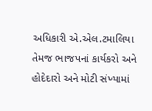અધિકારી એ.એલ.ટમાલિયા તેમજ ભાજપનાં કાર્યકરો અને હોદેદારો અને મોટી સંખ્યામાં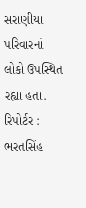સરાણીયા પરિવારનાં લોકો ઉપસ્થિત રહ્યા હતા.
રિપોર્ટર : ભરતસિંહ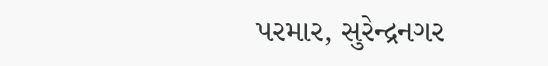પરમાર, સુરેન્દ્રનગર